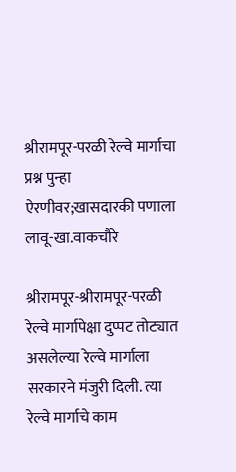श्रीरामपूर-परळी रेल्वे मार्गाचा प्रश्न पुन्हा ऐरणीवर;खासदारकी पणाला लावू-खा.वाकचौरे

श्रीरामपूर-श्रीरामपूर-परळी रेल्वे मार्गापेक्षा दुप्पट तोट्यात असलेल्या रेल्वे मार्गाला सरकारने मंजुरी दिली. त्या रेल्वे मार्गाचे काम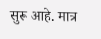सुरू आहे. मात्र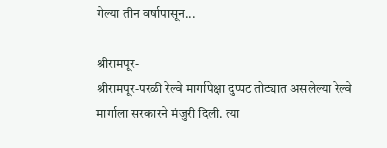गेल्या तीन वर्षापासून...

श्रीरामपूर-
श्रीरामपूर-परळी रेल्वे मार्गापेक्षा दुप्पट तोट्यात असलेल्या रेल्वे मार्गाला सरकारने मंजुरी दिली. त्या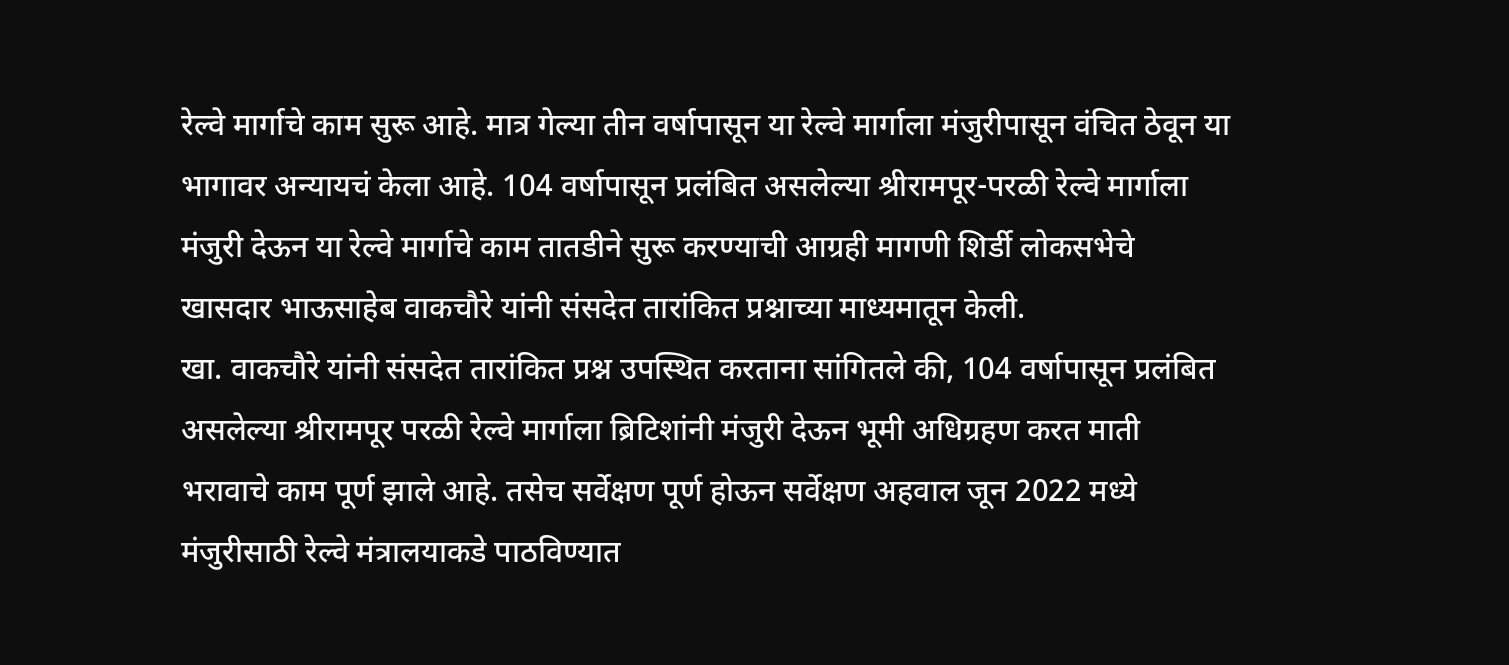रेल्वे मार्गाचे काम सुरू आहे. मात्र गेल्या तीन वर्षापासून या रेल्वे मार्गाला मंजुरीपासून वंचित ठेवून या भागावर अन्यायचं केला आहे. 104 वर्षापासून प्रलंबित असलेल्या श्रीरामपूर-परळी रेल्वे मार्गाला मंजुरी देऊन या रेल्वे मार्गाचे काम तातडीने सुरू करण्याची आग्रही मागणी शिर्डी लोकसभेचे खासदार भाऊसाहेब वाकचौरे यांनी संसदेत तारांकित प्रश्नाच्या माध्यमातून केली.
खा. वाकचौरे यांनी संसदेत तारांकित प्रश्न उपस्थित करताना सांगितले की, 104 वर्षापासून प्रलंबित असलेल्या श्रीरामपूर परळी रेल्वे मार्गाला ब्रिटिशांनी मंजुरी देऊन भूमी अधिग्रहण करत माती भरावाचे काम पूर्ण झाले आहे. तसेच सर्वेक्षण पूर्ण होऊन सर्वेक्षण अहवाल जून 2022 मध्ये मंजुरीसाठी रेल्वे मंत्रालयाकडे पाठविण्यात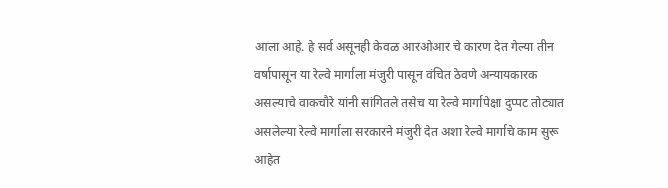आला आहे. हे सर्व असूनही केवळ आरओआर चे कारण देत गेल्या तीन वर्षापासून या रेल्वे मार्गाला मंजुरी पासून वंचित ठेवणे अन्यायकारक असल्याचे वाकचौरे यांनी सांगितले तसेच या रेल्वे मार्गापेक्षा दुप्पट तोट्यात असलेल्या रेल्वे मार्गाला सरकारने मंजुरी देत अशा रेल्वे मार्गाचे काम सुरू आहेत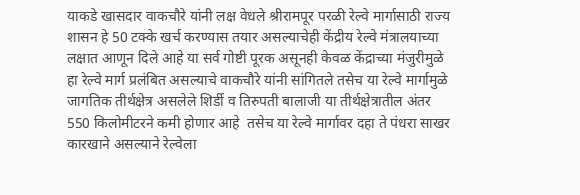याकडे खासदार वाकचौरे यांनी लक्ष वेधले श्रीरामपूर परळी रेल्वे मार्गासाठी राज्य शासन हे 50 टक्के खर्च करण्यास तयार असल्याचेही केंद्रीय रेल्वे मंत्रालयाच्या लक्षात आणून दिले आहे या सर्व गोष्टी पूरक असूनही केवळ केंद्राच्या मंजुरीमुळे हा रेल्वे मार्ग प्रलंबित असल्याचे वाकचौरे यांनी सांगितले तसेच या रेल्वे मार्गामुळे जागतिक तीर्थक्षेत्र असलेले शिर्डी व तिरुपती बालाजी या तीर्थक्षेत्रातील अंतर 550 किलोमीटरने कमी होणार आहे  तसेच या रेल्वे मार्गावर दहा ते पंधरा साखर कारखाने असल्याने रेल्वेला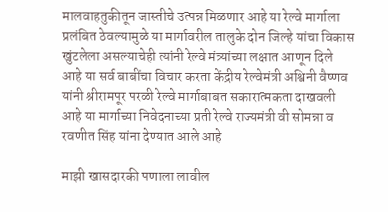मालवाहतुकीतून जास्तीचे उत्पन्न मिळणार आहे या रेल्वे मार्गाला प्रलंबित ठेवल्यामुळे या मार्गावरील तालुके दोन जिल्हे यांचा विकास खुंटलेला असल्याचेही त्यांनी रेल्वे मंत्र्यांच्या लक्षात आणून दिले आहे या सर्व बाबींचा विचार करता केंद्रीय रेल्वेमंत्री अश्विनी वैष्णव यांनी श्रीरामपूर परळी रेल्वे मार्गाबाबत सकारात्मकता दाखवली आहे या मार्गाच्या निवेदनाच्या प्रती रेल्वे राज्यमंत्री वी सोमन्ना व रवणीत सिंह यांना देण्यात आले आहे

माझी खासदारकी पणाला लावील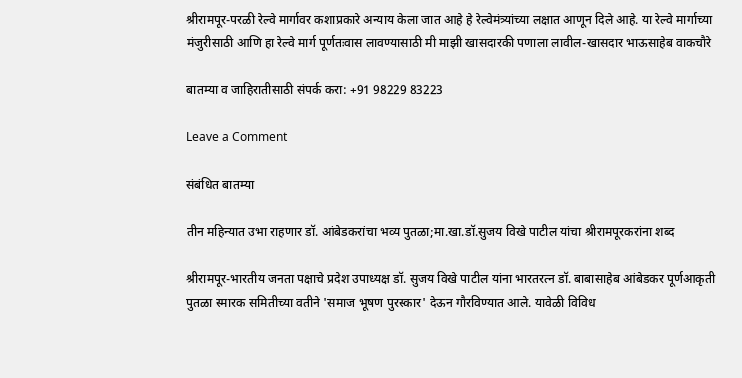श्रीरामपूर-परळी रेल्वे मार्गावर कशाप्रकारे अन्याय केला जात आहे हे रेल्वेमंत्र्यांच्या लक्षात आणून दिले आहे. या रेल्वे मार्गाच्या मंजुरीसाठी आणि हा रेल्वे मार्ग पूर्णतःवास लावण्यासाठी मी माझी खासदारकी पणाला लावील-खासदार भाऊसाहेब वाकचौरे

बातम्या व जाहिरातीसाठी संपर्क करा: +91 98229 83223

Leave a Comment

संबंधित बातम्या

तीन महिन्यात उभा राहणार डॉ. आंबेडकरांचा भव्य पुतळा;मा.खा.डॉ.सुजय विखे पाटील यांचा श्रीरामपूरकरांना शब्द

श्रीरामपूर-भारतीय जनता पक्षाचे प्रदेश उपाध्यक्ष डॉ. सुजय विखे पाटील यांना भारतरत्न डॉ. बाबासाहेब आंबेडकर पूर्णआकृती पुतळा स्मारक समितीच्या वतीने 'समाज भूषण पुरस्कार' देऊन गौरविण्यात आले. यावेळी विविध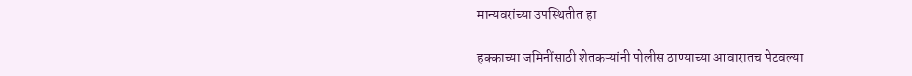मान्यवरांच्या उपस्थितीत हा

हक्काच्या जमिनींसाठी शेतकऱ्यांनी पोलीस ठाण्याच्या आवारातच पेटवल्या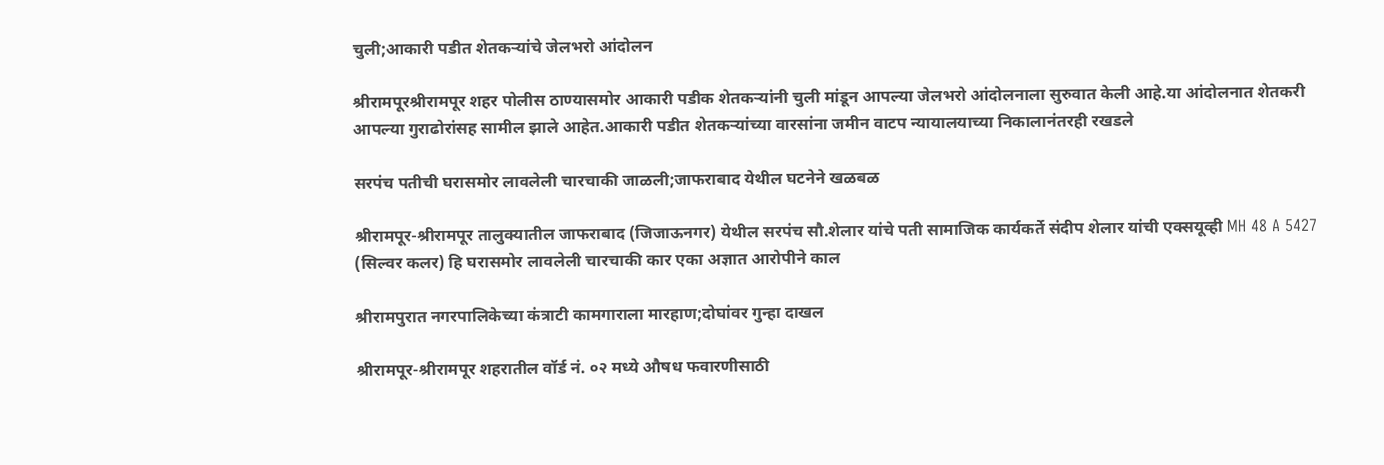चुली;आकारी पडीत शेतकऱ्यांचे जेलभरो आंदोलन

श्रीरामपूरश्रीरामपूर शहर पोलीस ठाण्यासमोर आकारी पडीक शेतकऱ्यांनी चुली मांडून आपल्या जेलभरो आंदोलनाला सुरुवात केली आहे.या आंदोलनात शेतकरी आपल्या गुराढोरांसह सामील झाले आहेत.आकारी पडीत शेतकऱ्यांच्या वारसांना जमीन वाटप न्यायालयाच्या निकालानंतरही रखडले

सरपंच पतीची घरासमोर लावलेली चारचाकी जाळली;जाफराबाद येथील घटनेने खळबळ

श्रीरामपूर-श्रीरामपूर तालुक्यातील जाफराबाद (जिजाऊनगर) येथील सरपंच सौ.शेलार यांचे पती सामाजिक कार्यकर्ते संदीप शेलार यांची एक्सयूव्ही MH 48 A 5427 (सिल्वर कलर) हि घरासमोर लावलेली चारचाकी कार एका अज्ञात आरोपीने काल

श्रीरामपुरात नगरपालिकेच्या कंत्राटी कामगाराला मारहाण;दोघांवर गुन्हा दाखल

श्रीरामपूर-श्रीरामपूर शहरातील वॉर्ड नं. ०२ मध्ये औषध फवारणीसाठी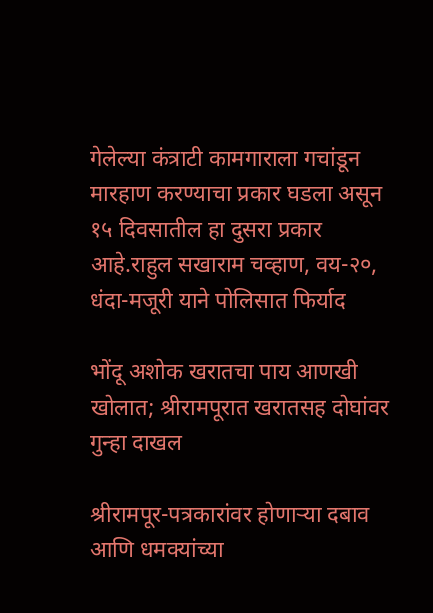गेलेल्या कंत्राटी कामगाराला गचांडून मारहाण करण्याचा प्रकार घडला असून १५ दिवसातील हा दुसरा प्रकार आहे.राहुल सखाराम चव्हाण, वय-२०, धंदा-मजूरी याने पोलिसात फिर्याद

भोंदू अशोक खरातचा पाय आणखी खोलात; श्रीरामपूरात खरातसह दोघांवर गुन्हा दाखल

श्रीरामपूर-पत्रकारांवर होणाऱ्या दबाव आणि धमक्यांच्या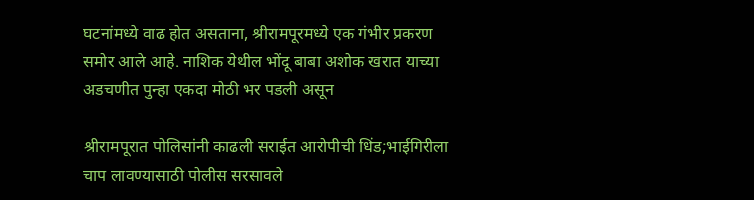घटनांमध्ये वाढ होत असताना, श्रीरामपूरमध्ये एक गंभीर प्रकरण समोर आले आहे. नाशिक येथील भोंदू बाबा अशोक खरात याच्या अडचणीत पुन्हा एकदा मोठी भर पडली असून

श्रीरामपूरात पोलिसांनी काढली सराईत आरोपीची धिंड;भाईगिरीला चाप लावण्यासाठी पोलीस सरसावले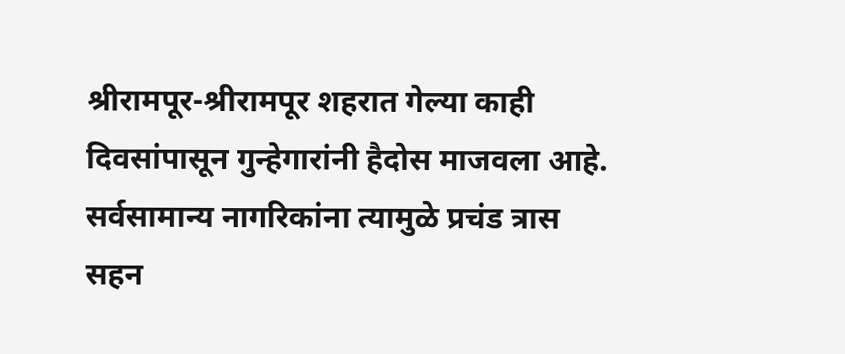श्रीरामपूर-श्रीरामपूर शहरात गेल्या काही दिवसांपासून गुन्हेगारांनी हैदोस माजवला आहे. सर्वसामान्य नागरिकांना त्यामुळे प्रचंड त्रास सहन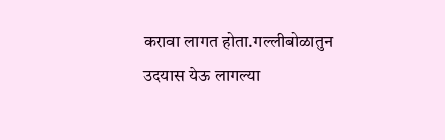करावा लागत होता.गल्लीबोळातुन उदयास येऊ लागल्या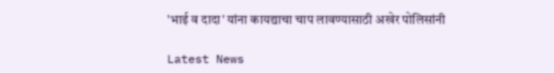'भाई व दादा' यांना कायद्याचा चाप लावण्यासाठी अखेर पोलिसांनी

Latest News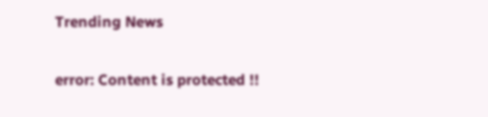Trending News

error: Content is protected !!